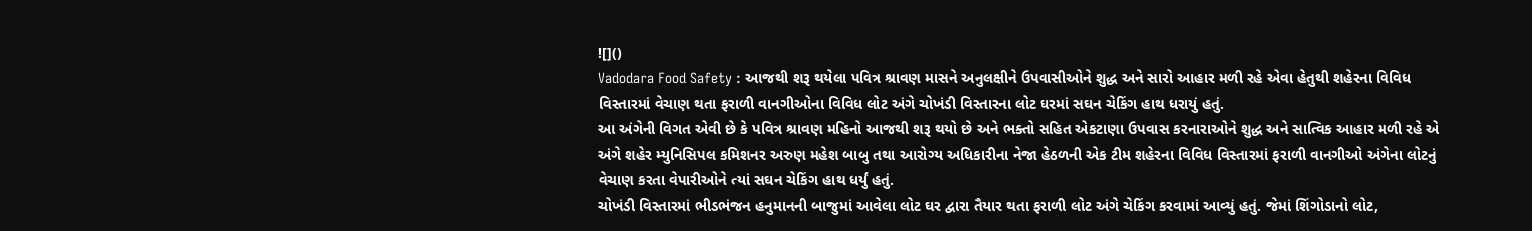![]()
Vadodara Food Safety : આજથી શરૂ થયેલા પવિત્ર શ્રાવણ માસને અનુલક્ષીને ઉપવાસીઓને શુદ્ધ અને સારો આહાર મળી રહે એવા હેતુથી શહેરના વિવિધ વિસ્તારમાં વેચાણ થતા ફરાળી વાનગીઓના વિવિધ લોટ અંગે ચોખંડી વિસ્તારના લોટ ઘરમાં સઘન ચેકિંગ હાથ ધરાયું હતું.
આ અંગેની વિગત એવી છે કે પવિત્ર શ્રાવણ મહિનો આજથી શરૂ થયો છે અને ભક્તો સહિત એકટાણા ઉપવાસ કરનારાઓને શુદ્ધ અને સાત્વિક આહાર મળી રહે એ અંગે શહેર મ્યુનિસિપલ કમિશનર અરુણ મહેશ બાબુ તથા આરોગ્ય અધિકારીના નેજા હેઠળની એક ટીમ શહેરના વિવિધ વિસ્તારમાં ફરાળી વાનગીઓ અંગેના લોટનું વેચાણ કરતા વેપારીઓને ત્યાં સઘન ચેકિંગ હાથ ધર્યું હતું.
ચોખંડી વિસ્તારમાં ભીડભંજન હનુમાનની બાજુમાં આવેલા લોટ ઘર દ્વારા તૈયાર થતા ફરાળી લોટ અંગે ચેકિંગ કરવામાં આવ્યું હતું. જેમાં શિંગોડાનો લોટ,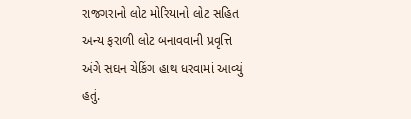રાજગરાનો લોટ મોરિયાનો લોટ સહિત અન્ય ફરાળી લોટ બનાવવાની પ્રવૃત્તિ અંગે સઘન ચેકિંગ હાથ ધરવામાં આવ્યું હતું.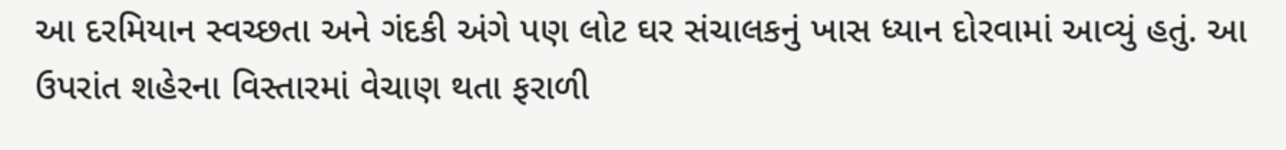આ દરમિયાન સ્વચ્છતા અને ગંદકી અંગે પણ લોટ ઘર સંચાલકનું ખાસ ધ્યાન દોરવામાં આવ્યું હતું. આ ઉપરાંત શહેરના વિસ્તારમાં વેચાણ થતા ફરાળી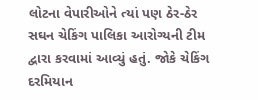લોટના વેપારીઓને ત્યાં પણ ઠેર-ઠેર સઘન ચેકિંગ પાલિકા આરોગ્યની ટીમ દ્વારા કરવામાં આવ્યું હતું. જોકે ચેકિંગ દરમિયાન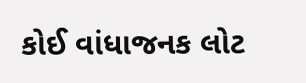કોઈ વાંધાજનક લોટ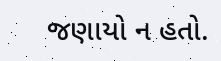જણાયો ન હતો.